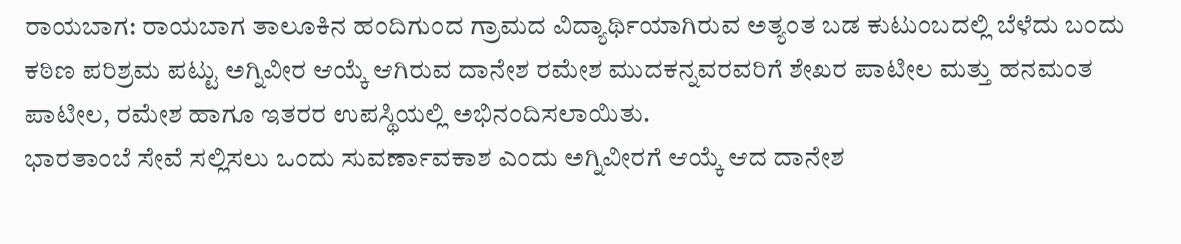ರಾಯಬಾಗ: ರಾಯಬಾಗ ತಾಲೂಕಿನ ಹಂದಿಗುಂದ ಗ್ರಾಮದ ವಿದ್ಯಾರ್ಥಿಯಾಗಿರುವ ಅತ್ಯಂತ ಬಡ ಕುಟುಂಬದಲ್ಲಿ ಬೆಳೆದು ಬಂದು ಕಠಿಣ ಪರಿಶ್ರಮ ಪಟ್ಟು ಅಗ್ನಿವೀರ ಆಯ್ಕೆ ಆಗಿರುವ ದಾನೇಶ ರಮೇಶ ಮುದಕನ್ನವರವರಿಗೆ ಶೇಖರ ಪಾಟೀಲ ಮತ್ತು ಹನಮಂತ ಪಾಟೀಲ, ರಮೇಶ ಹಾಗೂ ಇತರರ ಉಪಸ್ಥಿಯಲ್ಲಿ ಅಭಿನಂದಿಸಲಾಯಿತು.
ಭಾರತಾಂಬೆ ಸೇವೆ ಸಲ್ಲಿಸಲು ಒಂದು ಸುವರ್ಣಾವಕಾಶ ಎಂದು ಅಗ್ನಿವೀರಗೆ ಆಯ್ಕೆ ಆದ ದಾನೇಶ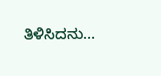ತಿಳಿಸಿದನು…